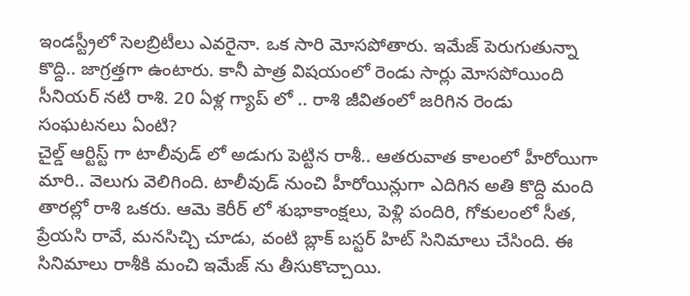ఇండస్ట్రీలో సెలబ్రిటీలు ఎవరైనా. ఒక సారి మోసపోతారు. ఇమేజ్ పెరుగుతున్నా కొద్ది.. జాగ్రత్తగా ఉంటారు. కానీ పాత్ర విషయంలో రెండు సార్లు మోసపోయింది సీనియర్ నటి రాశి. 20 ఏళ్ల గ్యాప్ లో .. రాశి జీవితంలో జరిగిన రెండు సంఘటనలు ఏంటి?
చైల్డ్ ఆర్టిస్ట్ గా టాలీవుడ్ లో అడుగు పెట్టిన రాశీ.. ఆతరువాత కాలంలో హీరోయిగా మారి.. వెలుగు వెలిగింది. టాలీవుడ్ నుంచి హీరోయిన్లుగా ఎదిగిన అతి కొద్ది మంది తారల్లో రాశి ఒకరు. ఆమె కెరీర్ లో శుభాకాంక్షలు, పెళ్లి పందిరి, గోకులంలో సీత, ప్రేయసి రావే, మనసిచ్చి చూడు, వంటి బ్లాక్ బస్టర్ హిట్ సినిమాలు చేసింది. ఈ సినిమాలు రాశీకి మంచి ఇమేజ్ ను తీసుకొచ్చాయి.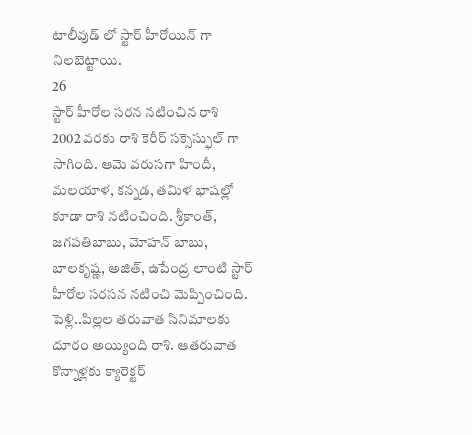టాలీవుడ్ లో స్టార్ హీరోయిన్ గా నిలబెట్టాయి.
26
స్టార్ హీరోల సరన నటించిన రాశి
2002 వరకు రాశి కెరీర్ సక్సెస్ఫుల్ గా సాగింది. ఆమె వరుసగా హిందీ, మలయాళ, కన్నడ, తమిళ భాషల్లో కూడా రాశి నటించింది. శ్రీకాంత్, జగపతిబాబు, మోహన్ బాబు, బాలకృష్ణ, అజిత్, ఉపేంద్ర లాంటి స్టార్ హీరోల సరసన నటించి మెప్పించింది. పెళ్లి..పిల్లల తరువాత సినిమాలకు దూరం అయ్యింది రాశి. ఆతరువాత కొన్నాళ్లకు క్యారెక్టర్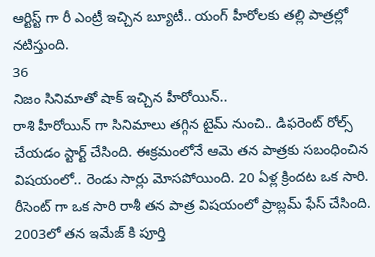ఆర్టిస్ట్ గా రీ ఎంట్రీ ఇచ్చిన బ్యూటీ.. యంగ్ హీరోలకు తల్లి పాత్రల్లో నటిస్తుంది.
36
నిజం సినిమాతో షాక్ ఇచ్చిన హీరోయిన్..
రాశి హీరోయిన్ గా సినిమాలు తగ్గిన టైమ్ నుంచి.. డిఫరెంట్ రోల్స్ చేయడం స్టార్ట్ చేసింది. ఈక్రమంలోనే ఆమె తన పాత్రకు సబంధించిన విషయంలో.. రెండు సార్లు మోసపోయింది. 20 ఏళ్ల క్రిందట ఒక సారి. రీసెంట్ గా ఒక సారి రాశీ తన పాత్ర విషయంలో ప్రాబ్లమ్ ఫేస్ చేసింది. 2003లో తన ఇమేజ్ కి పూర్తి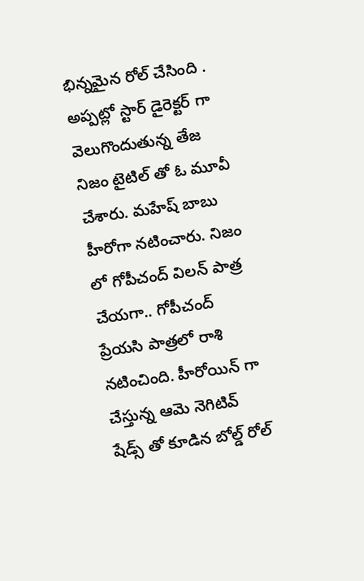భిన్నమైన రోల్ చేసింది .
అప్పట్లో స్టార్ డైరెక్టర్ గా వెలుగొందుతున్న తేజ నిజం టైటిల్ తో ఓ మూవీ చేశారు. మహేష్ బాబు హీరోగా నటించారు. నిజం లో గోపీచంద్ విలన్ పాత్ర చేయగా.. గోపీచంద్ ప్రేయసి పాత్రలో రాశి నటించింది. హీరోయిన్ గా చేస్తున్న ఆమె నెగిటివ్ షేడ్స్ తో కూడిన బోల్డ్ రోల్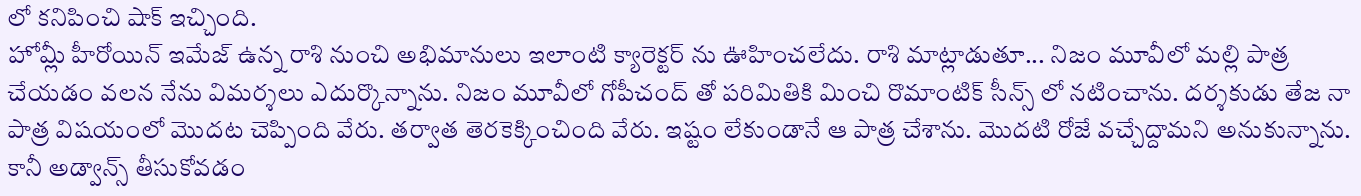లో కనిపించి షాక్ ఇచ్చింది.
హోమ్లీ హీరోయిన్ ఇమేజ్ ఉన్న రాశి నుంచి అభిమానులు ఇలాంటి క్యారెక్టర్ ను ఊహించలేదు. రాశి మాట్లాడుతూ... నిజం మూవీలో మల్లి పాత్ర చేయడం వలన నేను విమర్శలు ఎదుర్కొన్నాను. నిజం మూవీలో గోపీచంద్ తో పరిమితికి మించి రొమాంటిక్ సీన్స్ లో నటించాను. దర్శకుడు తేజ నా పాత్ర విషయంలో మొదట చెప్పింది వేరు. తర్వాత తెరకెక్కించింది వేరు. ఇష్టం లేకుండానే ఆ పాత్ర చేశాను. మొదటి రోజే వచ్చేద్దామని అనుకున్నాను. కానీ అడ్వాన్స్ తీసుకోవడం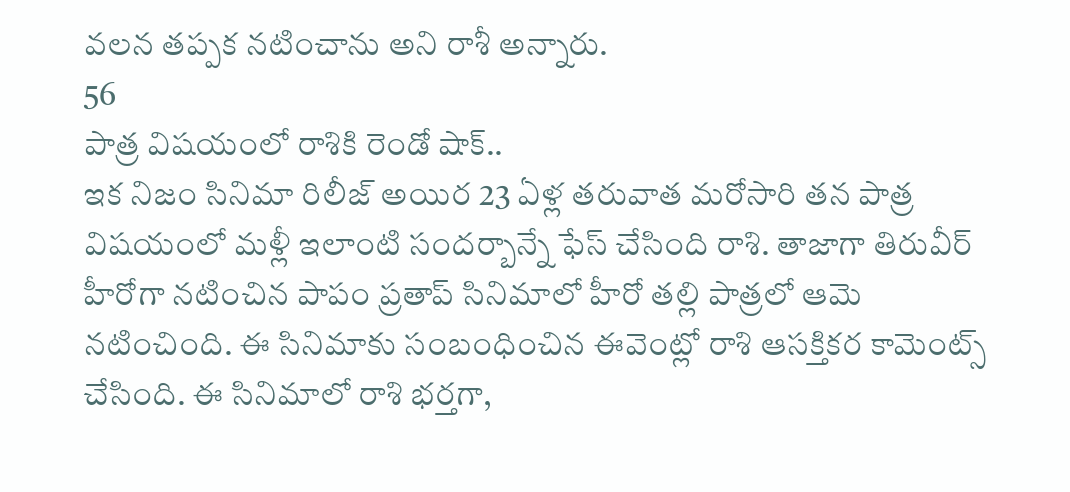వలన తప్పక నటించాను అని రాశీ అన్నారు.
56
పాత్ర విషయంలో రాశికి రెండో షాక్..
ఇక నిజం సినిమా రిలీజ్ అయిర 23 ఏళ్ల తరువాత మరోసారి తన పాత్ర విషయంలో మళ్లీ ఇలాంటి సందర్బాన్నే ఫేస్ చేసింది రాశి. తాజాగా తిరువీర్ హీరోగా నటించిన పాపం ప్రతాప్ సినిమాలో హీరో తల్లి పాత్రలో ఆమె నటించింది. ఈ సినిమాకు సంబంధించిన ఈవెంట్లో రాశి ఆసక్తికర కామెంట్స్ చేసింది. ఈ సినిమాలో రాశి భర్తగా,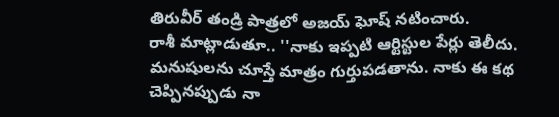తిరువీర్ తండ్రి పాత్రలో అజయ్ ఘోష్ నటించారు.
రాశీ మాట్లాడుతూ.. ''నాకు ఇప్పటి ఆర్టిస్టుల పేర్లు తెలీదు. మనుషులను చూస్తే మాత్రం గుర్తుపడతాను. నాకు ఈ కథ చెప్పినప్పుడు నా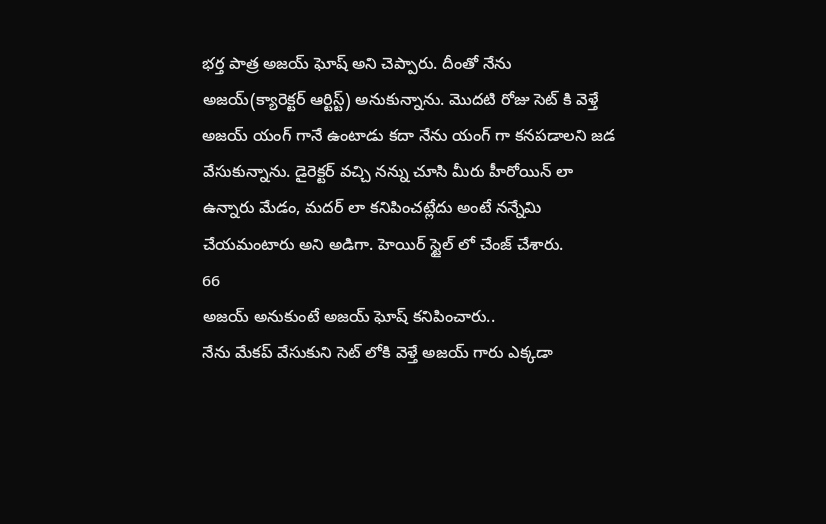భర్త పాత్ర అజయ్ ఘోష్ అని చెప్పారు. దీంతో నేను అజయ్(క్యారెక్టర్ ఆర్టిస్ట్) అనుకున్నాను. మొదటి రోజు సెట్ కి వెళ్తే అజయ్ యంగ్ గానే ఉంటాడు కదా నేను యంగ్ గా కనపడాలని జడ వేసుకున్నాను. డైరెక్టర్ వచ్చి నన్ను చూసి మీరు హీరోయిన్ లా ఉన్నారు మేడం, మదర్ లా కనిపించట్లేదు అంటే నన్నేమి చేయమంటారు అని అడిగా. హెయిర్ స్టైల్ లో చేంజ్ చేశారు.
66
అజయ్ అనుకుంటే అజయ్ ఘోష్ కనిపించారు..
నేను మేకప్ వేసుకుని సెట్ లోకి వెళ్తే అజయ్ గారు ఎక్కడా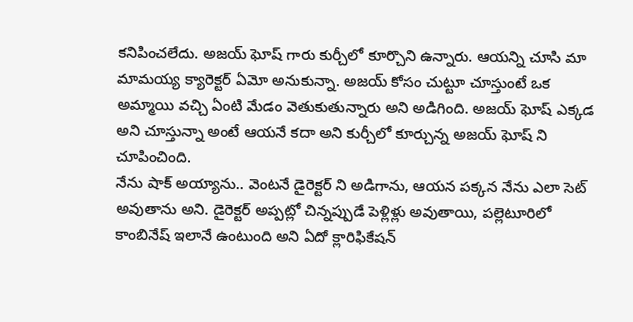కనిపించలేదు. అజయ్ ఘోష్ గారు కుర్చీలో కూర్చొని ఉన్నారు. ఆయన్ని చూసి మా మామయ్య క్యారెక్టర్ ఏమో అనుకున్నా. అజయ్ కోసం చుట్టూ చూస్తుంటే ఒక అమ్మాయి వచ్చి ఏంటి మేడం వెతుకుతున్నారు అని అడిగింది. అజయ్ ఘోష్ ఎక్కడ అని చూస్తున్నా అంటే ఆయనే కదా అని కుర్చీలో కూర్చున్న అజయ్ ఘోష్ ని చూపించింది.
నేను షాక్ అయ్యాను.. వెంటనే డైరెక్టర్ ని అడిగాను, ఆయన పక్కన నేను ఎలా సెట్ అవుతాను అని. డైరెక్టర్ అప్పట్లో చిన్నప్పుడే పెళ్లిళ్లు అవుతాయి, పల్లెటూరిలో కాంబినేష్ ఇలానే ఉంటుంది అని ఏదో క్లారిఫికేషన్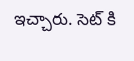ఇచ్చారు. సెట్ కి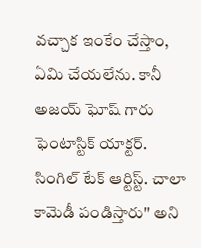వచ్చాక ఇంకేం చేస్తాం, ఏమి చేయలేను. కానీ అజయ్ ఘోష్ గారు ఫెంటాస్టిక్ యాక్టర్. సింగిల్ టేక్ ఆర్టిస్ట్. చాలా కామెడీ పండిస్తారు'' అని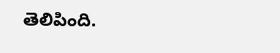తెలిపింది.